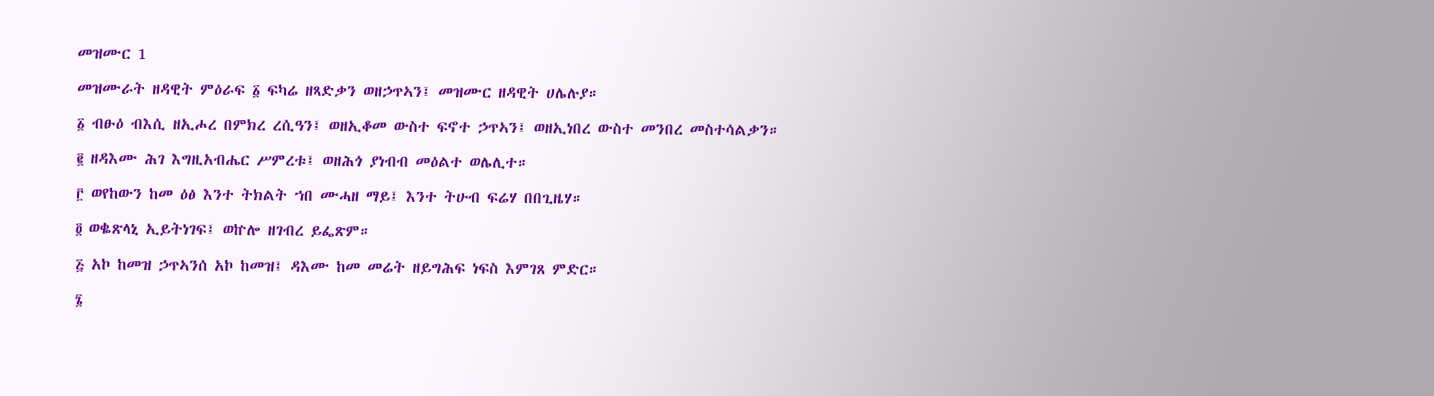መዝሙር 1

መዝሙራት ዘዳዊት ምዕራፍ ፩ ፍካሬ ዘጻድቃን ወዘኃጥኣን፤ መዝሙር ዘዳዊት ሀሌሉያ።

፩ ብፁዕ ብእሲ ዘኢሖረ በምክረ ረሲዓን፤ ወዘኢቆመ ውስተ ፍኖተ ኃጥኣን፤ ወዘኢነበረ ውስተ መንበረ መስተሳልቃን።

፪ ዘዳእሙ ሕገ እግዚአብሔር ሥምረቱ፤ ወዘሕጎ ያነብብ መዕልተ ወሌሊተ።

፫ ወየከውን ከመ ዕፅ እንተ ትክልት ኀበ ሙሓዘ ማይ፤ እንተ ትሁብ ፍሬሃ በበጊዜሃ።

፬ ወቈጽላኒ ኢይትነገፍ፤ ወኵሎ ዘገብረ ይፌጽም።

፭ አኮ ከመዝ ኃጥኣንሰ አኮ ከመዝ፤ ዳእሙ ከመ መሬት ዘይግሕፍ ነፍስ እምገጸ ምድር።

፮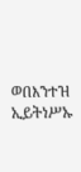ወበእንተዝ ኢይትነሥኡ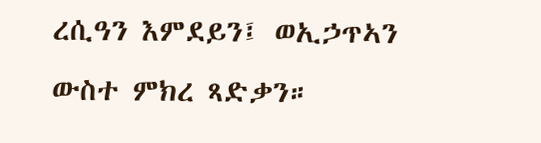ረሲዓን እምደይን፤ ወኢኃጥኣን ውስተ ምክረ ጻድቃን።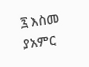፯ እስመ ያአምር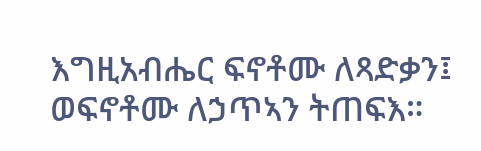እግዚአብሔር ፍኖቶሙ ለጻድቃን፤ ወፍኖቶሙ ለኃጥኣን ትጠፍእ።